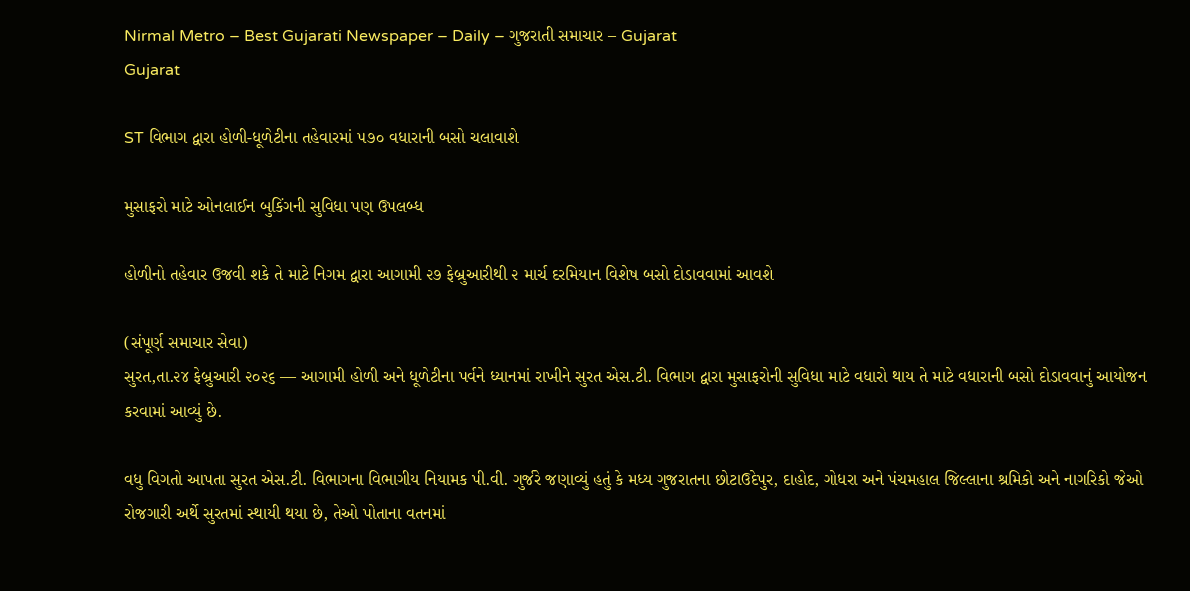Nirmal Metro – Best Gujarati Newspaper – Daily – ગુજરાતી સમાચાર – Gujarat
Gujarat

ST વિભાગ દ્વારા હોળી-ધૂળેટીના તહેવારમાં ૫૭૦ વધારાની બસો ચલાવાશે

મુસાફરો માટે ઓનલાઈન બુકિંગની સુવિધા પણ ઉપલબ્ધ

હોળીનો તહેવાર ઉજવી શકે તે માટે નિગમ દ્વારા આગામી ૨૭ ફેબ્રુઆરીથી ૨ માર્ચ દરમિયાન વિશેષ બસો દોડાવવામાં આવશે

(સંપૂર્ણ સમાચાર સેવા)
સુરત,તા.૨૪ ફેબ્રુઆરી ૨૦૨૬ — આગામી હોળી અને ધૂળેટીના પર્વને ધ્યાનમાં રાખીને સુરત એસ.ટી. વિભાગ દ્વારા મુસાફરોની સુવિધા માટે વધારો થાય તે માટે વધારાની બસો દોડાવવાનું આયોજન કરવામાં આવ્યું છે.

વધુ વિગતો આપતા સુરત એસ.ટી. વિભાગના વિભાગીય નિયામક પી.વી. ગુર્જરે જણાવ્યું હતું કે મધ્ય ગુજરાતના છોટાઉદેપુર, દાહોદ, ગોધરા અને પંચમહાલ જિલ્લાના શ્રમિકો અને નાગરિકો જેઓ રોજગારી અર્થે સુરતમાં સ્થાયી થયા છે, તેઓ પોતાના વતનમાં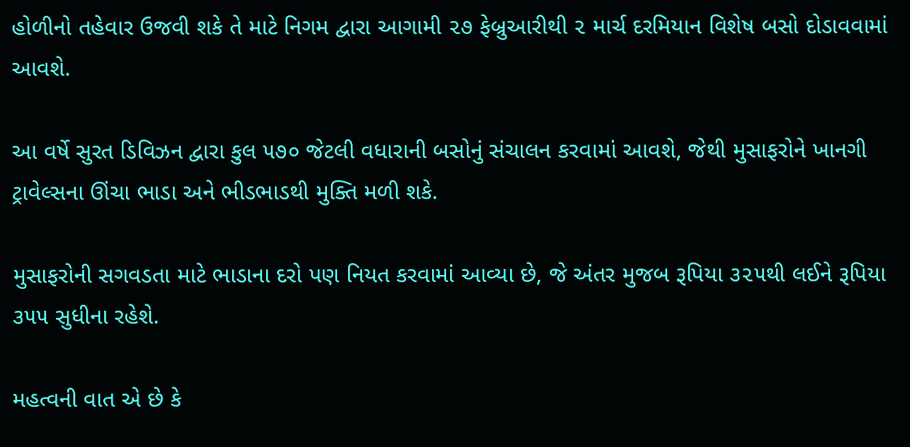હોળીનો તહેવાર ઉજવી શકે તે માટે નિગમ દ્વારા આગામી ૨૭ ફેબ્રુઆરીથી ૨ માર્ચ દરમિયાન વિશેષ બસો દોડાવવામાં આવશે.

આ વર્ષે સુરત ડિવિઝન દ્વારા કુલ ૫૭૦ જેટલી વધારાની બસોનું સંચાલન કરવામાં આવશે, જેથી મુસાફરોને ખાનગી ટ્રાવેલ્સના ઊંચા ભાડા અને ભીડભાડથી મુક્તિ મળી શકે.

મુસાફરોની સગવડતા માટે ભાડાના દરો પણ નિયત કરવામાં આવ્યા છે, જે અંતર મુજબ રૂપિયા ૩૨૫થી લઈને રૂપિયા ૩૫૫ સુધીના રહેશે.

મહત્વની વાત એ છે કે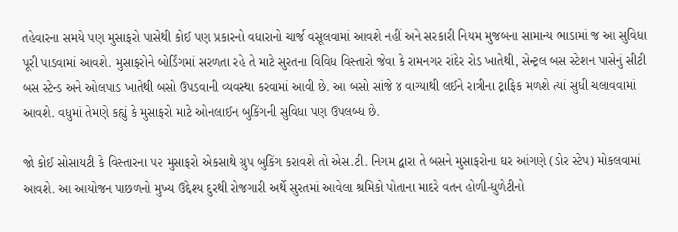તહેવારના સમયે પણ મુસાફરો પાસેથી કોઈ પણ પ્રકારનો વધારાનો ચાર્જ વસૂલવામાં આવશે નહીં અને સરકારી નિયમ મુજબના સામાન્ય ભાડામાં જ આ સુવિધા પૂરી પાડવામાં આવશે. મુસાફરોને બોર્ડિંગમાં સરળતા રહે તે માટે સુરતના વિવિધ વિસ્તારો જેવા કે રામનગર રાંદેર રોડ ખાતેથી, સેન્ટ્રલ બસ સ્ટેશન પાસેનું સીટી બસ સ્ટેન્ડ અને ઓલપાડ ખાતેથી બસો ઉપડવાની વ્યવસ્થા કરવામાં આવી છે. આ બસો સાંજે ૪ વાગ્યાથી લઈને રાત્રીના ટ્રાફિક મળશે ત્યાં સુધી ચલાવવામાં આવશે. વધુમાં તેમણે કહ્યું કે મુસાફરો માટે ઓનલાઈન બુકિંગની સુવિધા પણ ઉપલબ્ધ છે.

જો કોઈ સોસાયટી કે વિસ્તારના ૫૨ મુસાફરો એકસાથે ગ્રુપ બુકિંગ કરાવશે તો એસ.ટી. નિગમ દ્વારા તે બસને મુસાફરોના ઘર આંગણે (ડોર સ્ટેપ) મોકલવામાં આવશે. આ આયોજન પાછળનો મુખ્ય ઉદ્દેશ્ય દુરથી રોજગારી અર્થે સુરતમાં આવેલા શ્રમિકો પોતાના માદરે વતન હોળી-ધુળેટીનો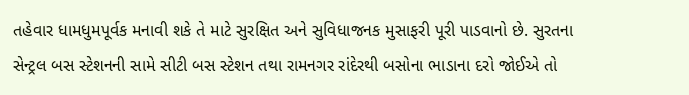તહેવાર ધામધુમપૂર્વક મનાવી શકે તે માટે સુરક્ષિત અને સુવિધાજનક મુસાફરી પૂરી પાડવાનો છે. સુરતના સેન્ટ્રલ બસ સ્ટેશનની સામે સીટી બસ સ્ટેશન તથા રામનગર રાંદેરથી બસોના ભાડાના દરો જોઈએ તો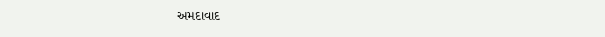અમદાવાદ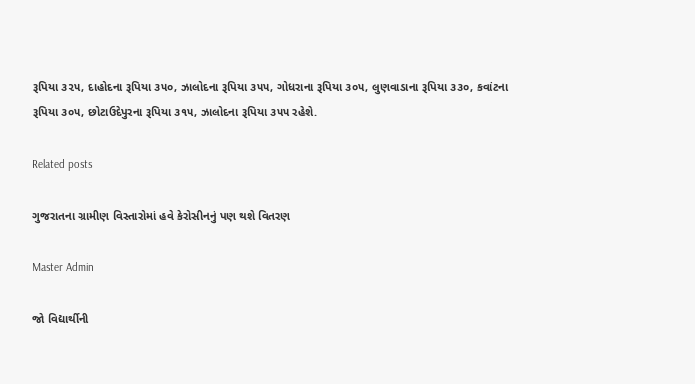રૂપિયા ૩૨૫, દાહોદના રૂપિયા ૩૫૦, ઝાલોદના રૂપિયા ૩૫૫, ગોધરાના રૂપિયા ૩૦૫, લુણવાડાના રૂપિયા ૩૩૦, કવાંટના રૂપિયા ૩૦૫, છોટાઉદેપુરના રૂપિયા ૩૧૫, ઝાલોદના રૂપિયા ૩૫૫ રહેશે.

Related posts

ગુજરાતના ગ્રામીણ વિસ્તારોમાં હવે કેરોસીનનું પણ થશે વિતરણ

Master Admin

જો વિદ્યાર્થીની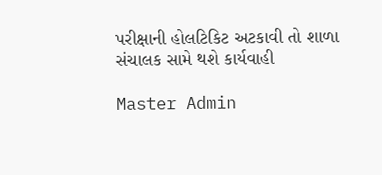પરીક્ષાની હોલટિકિટ અટકાવી તો શાળા સંચાલક સામે થશે કાર્યવાહી

Master Admin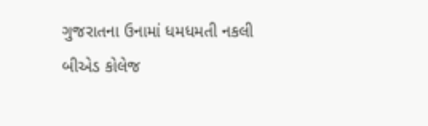ગુજરાતના ઉનામાં ધમધમતી નકલી બીએડ કોલેજ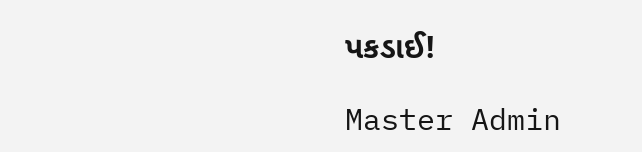પકડાઈ!

Master Admin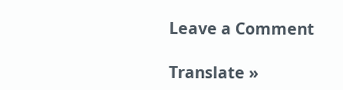Leave a Comment

Translate »